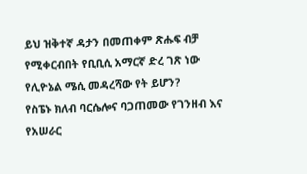ይህ ዝቅተኛ ዳታን በመጠቀም ጽሑፍ ብቻ የሚቀርብበት የቢቢሲ አማርኛ ድረ ገጽ ነው
የሊዮኔል ሜሲ መዳረሻው የት ይሆን?
የስፔኑ ክለብ ባርሴሎና ባጋጠመው የገንዘብ እና የአሠራር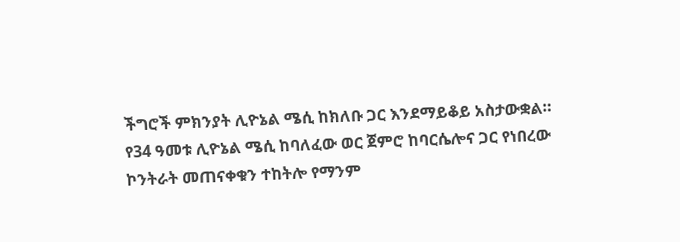ችግሮች ምክንያት ሊዮኔል ሜሲ ከክለቡ ጋር እንደማይቆይ አስታውቋል።
የ34 ዓመቱ ሊዮኔል ሜሲ ከባለፈው ወር ጀምሮ ከባርሴሎና ጋር የነበረው ኮንትራት መጠናቀቁን ተከትሎ የማንም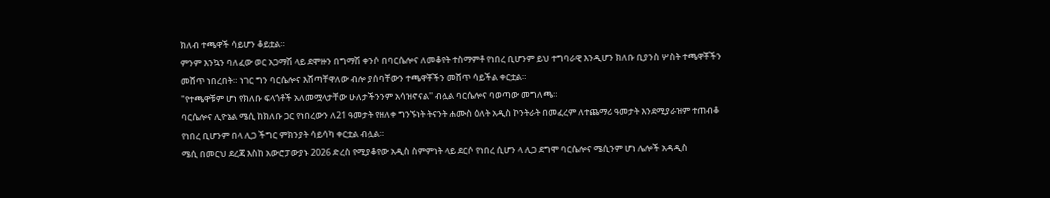ክለብ ተጫዋች ሳይሆን ቆይቷል።
ምንም እንኳን ባለፈው ወር አጋማሽ ላይ ደሞዙን በግማሽ ቀንሶ በባርሴሎና ለመቆየት ተስማምቶ የነበረ ቢሆንም ይህ ተግባራዊ እንዲሆን ክለቡ ቢያንስ ሦስት ተጫዋቾችን መሸጥ ነበረበት። ነገር ግን ባርሴሎና እሸጣቸዋለው ብሎ ያሰባቸውን ተጫዋቾችን መሸጥ ሳይችል ቀርቷል።
"የተጫዋቹም ሆነ የክለቡ ፍላጎቶች አለመሟላታቸው ሁለታችንንም አሳዝኖናል'' ብሏል ባርሴሎና ባወጣው መግለጫ።
ባርሴሎና ሊዮኔል ሜሲ ከክለቡ ጋር የነበረውን ለ21 ዓመታት የዘለቀ ግንኙነት ትናንት ሐሙስ ዕለት አዲስ ኮንትራት በመፈረም ለተጨማሪ ዓመታት እንደሚያራዝም ተጠብቆ የነበረ ቢሆንም በላ ሊጋ ችግር ምክንያት ሳይሳካ ቀርቷል ብሏል።
ሜሲ በመርህ ደረጃ እስከ አውሮፓውያኑ 2026 ድረስ የሚያቆየው አዲስ ስምምነት ላይ ደርሶ የነበረ ሲሆን ላ ሊጋ ደግሞ ባርሴሎና ሜሲንም ሆነ ሌሎች አዳዲስ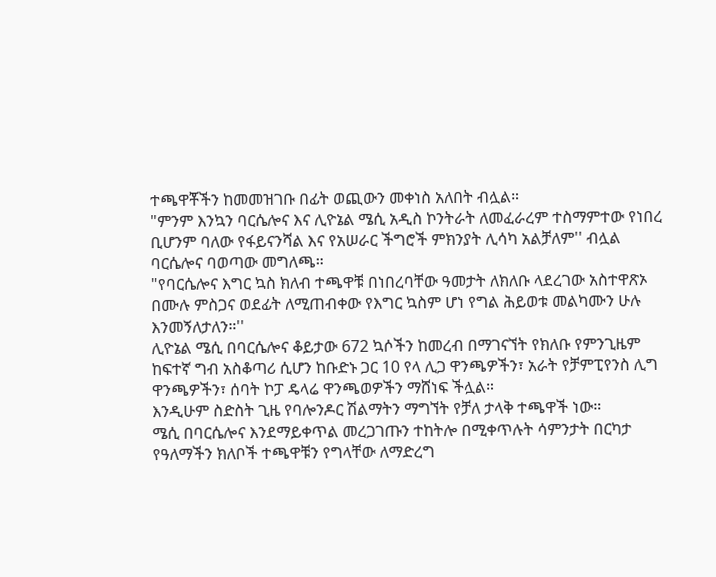ተጫዋቾችን ከመመዝገቡ በፊት ወጪውን መቀነስ አለበት ብሏል።
"ምንም እንኳን ባርሴሎና እና ሊዮኔል ሜሲ አዲስ ኮንትራት ለመፈራረም ተስማምተው የነበረ ቢሆንም ባለው የፋይናንሻል እና የአሠራር ችግሮች ምክንያት ሊሳካ አልቻለም'' ብሏል ባርሴሎና ባወጣው መግለጫ።
"የባርሴሎና እግር ኳስ ክለብ ተጫዋቹ በነበረባቸው ዓመታት ለክለቡ ላደረገው አስተዋጽኦ በሙሉ ምስጋና ወደፊት ለሚጠብቀው የእግር ኳስም ሆነ የግል ሕይወቱ መልካሙን ሁሉ እንመኝለታለን።''
ሊዮኔል ሜሲ በባርሴሎና ቆይታው 672 ኳሶችን ከመረብ በማገናኘት የክለቡ የምንጊዜም ከፍተኛ ግብ አስቆጣሪ ሲሆን ከቡድኑ ጋር 10 የላ ሊጋ ዋንጫዎችን፣ አራት የቻምፒየንስ ሊግ ዋንጫዎችን፣ ሰባት ኮፓ ዴላሬ ዋንጫወዎችን ማሸነፍ ችሏል።
እንዲሁም ስድስት ጊዜ የባሎንዶር ሽልማትን ማግኘት የቻለ ታላቅ ተጫዋች ነው።
ሜሲ በባርሴሎና እንደማይቀጥል መረጋገጡን ተከትሎ በሚቀጥሉት ሳምንታት በርካታ የዓለማችን ክለቦች ተጫዋቹን የግላቸው ለማድረግ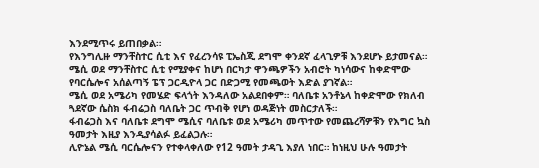እንደሚጥሩ ይጠበቃል።
የእንግሊዙ ማንቸስተር ሲቲ እና የፈረንሳዩ ፒኤስጂ ደግሞ ቀንደኛ ፈላጊዎቹ እንደሆኑ ይታመናል።
ሜሲ ወደ ማንቸስተር ሲቲ የሚያቀና ከሆነ በርካታ ዋንጫዎችን አብሮት ካነሳውና ከቀድሞው የባርሴሎና አሰልጣኝ ፔፕ ጋርዲዮላ ጋር በድጋሚ የመጫወት እድል ያገኛል።
ሜሲ ወደ አሜሪካ የመሄድ ፍላጎት እንዳለው አልደበቀም። ባለቤቱ አንቶኔላ ከቀድሞው የክለብ ጓደኛው ሴስክ ፋብሬጋስ ባለቤት ጋር ጥብቅ የሆነ ወዳጅነት መስርታለች።
ፋብሬጋስ እና ባለቤቱ ደግሞ ሜሲና ባለቤቱ ወደ አሜሪካ መጥተው የመጨረሻዎቹን የእግር ኳስ ዓመታት እዚያ እንዲያሳልፉ ይፈልጋሉ።
ሊዮኔል ሜሲ ባርሴሎናን የተቀላቀለው የ12 ዓመት ታዳጊ እያለ ነበር። ከነዚህ ሁሉ ዓመታት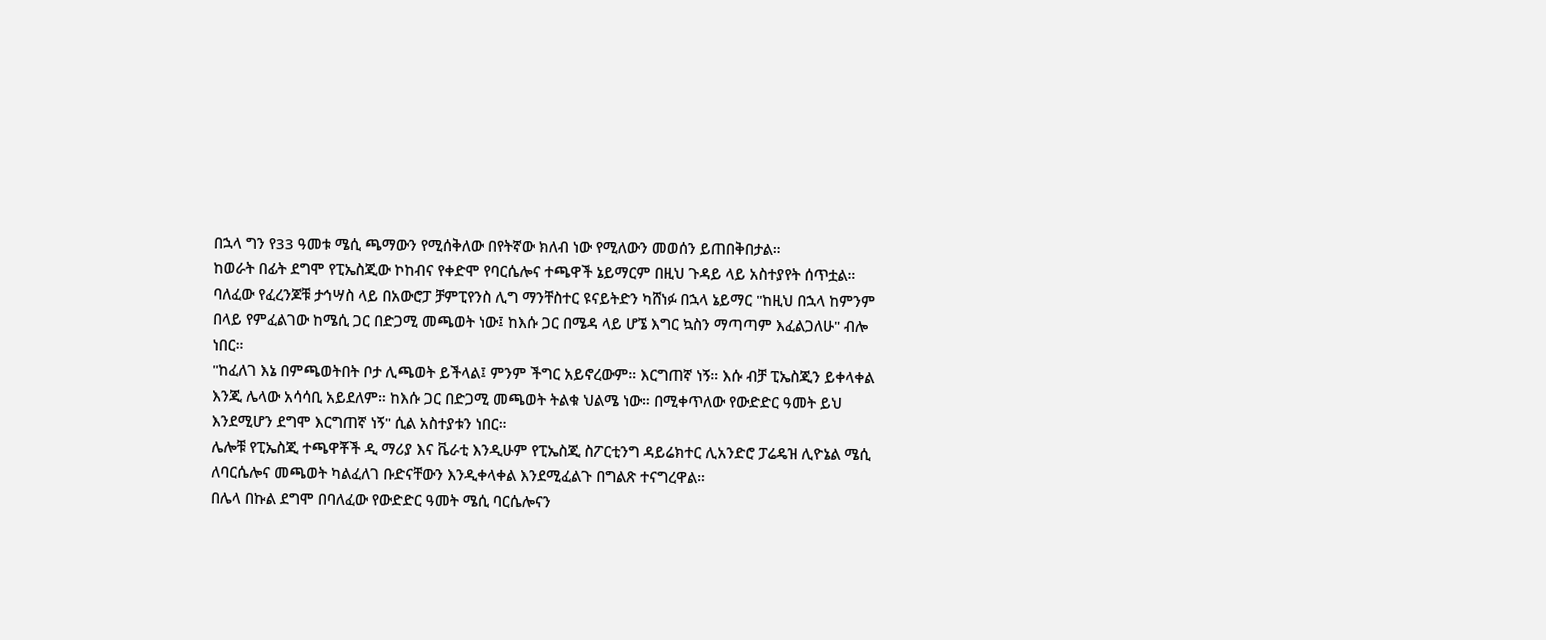በኋላ ግን የ33 ዓመቱ ሜሲ ጫማውን የሚሰቅለው በየትኛው ክለብ ነው የሚለውን መወሰን ይጠበቅበታል።
ከወራት በፊት ደግሞ የፒኤስጂው ኮከብና የቀድሞ የባርሴሎና ተጫዋች ኔይማርም በዚህ ጉዳይ ላይ አስተያየት ሰጥቷል።
ባለፈው የፈረንጆቹ ታኅሣስ ላይ በአውሮፓ ቻምፒየንስ ሊግ ማንቸስተር ዩናይትድን ካሸነፉ በኋላ ኔይማር "ከዚህ በኋላ ከምንም በላይ የምፈልገው ከሜሲ ጋር በድጋሚ መጫወት ነው፤ ከእሱ ጋር በሜዳ ላይ ሆኜ እግር ኳስን ማጣጣም እፈልጋለሁ" ብሎ ነበር።
"ከፈለገ እኔ በምጫወትበት ቦታ ሊጫወት ይችላል፤ ምንም ችግር አይኖረውም። እርግጠኛ ነኝ። እሱ ብቻ ፒኤስጂን ይቀላቀል እንጂ ሌላው አሳሳቢ አይደለም። ከእሱ ጋር በድጋሚ መጫወት ትልቁ ህልሜ ነው። በሚቀጥለው የውድድር ዓመት ይህ እንደሚሆን ደግሞ እርግጠኛ ነኝ" ሲል አስተያቱን ነበር።
ሌሎቹ የፒኤስጂ ተጫዋቾች ዲ ማሪያ እና ቬራቲ እንዲሁም የፒኤስጂ ስፖርቲንግ ዳይሬክተር ሊአንድሮ ፓሬዴዝ ሊዮኔል ሜሲ ለባርሴሎና መጫወት ካልፈለገ ቡድናቸውን እንዲቀላቀል እንደሚፈልጉ በግልጽ ተናግረዋል።
በሌላ በኩል ደግሞ በባለፈው የውድድር ዓመት ሜሲ ባርሴሎናን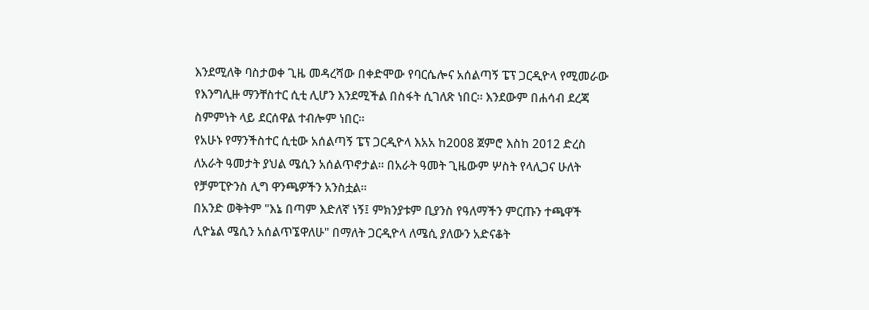እንደሚለቅ ባስታወቀ ጊዜ መዳረሻው በቀድሞው የባርሴሎና አሰልጣኝ ፔፕ ጋርዲዮላ የሚመራው የእንግሊዙ ማንቸስተር ሲቲ ሊሆን እንደሚችል በስፋት ሲገለጽ ነበር። እንደውም በሐሳብ ደረጃ ስምምነት ላይ ደርሰዋል ተብሎም ነበር።
የአሁኑ የማንችስተር ሲቲው አሰልጣኝ ፔፕ ጋርዲዮላ እአአ ከ2008 ጀምሮ እስከ 2012 ድረስ ለአራት ዓመታት ያህል ሜሲን አሰልጥኖታል። በአራት ዓመት ጊዜውም ሦስት የላሊጋና ሁለት የቻምፒዮንስ ሊግ ዋንጫዎችን አንስቷል።
በአንድ ወቅትም "እኔ በጣም እድለኛ ነኝ፤ ምክንያቱም ቢያንስ የዓለማችን ምርጡን ተጫዋች ሊዮኔል ሜሲን አሰልጥኜዋለሁ" በማለት ጋርዲዮላ ለሜሲ ያለውን አድናቆት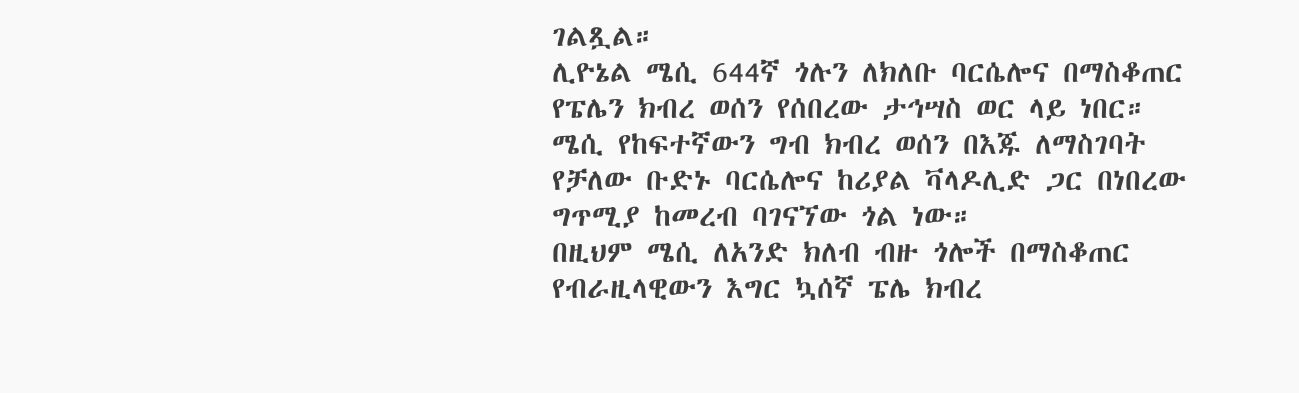ገልጿል።
ሊዮኔል ሜሲ 644ኛ ጎሉን ለክለቡ ባርሴሎና በማስቆጠር የፔሌን ክብረ ወሰን የሰበረው ታኅሣስ ወር ላይ ነበር።
ሜሲ የከፍተኛውን ግብ ክብረ ወሰን በእጁ ለማስገባት የቻለው ቡድኑ ባርሴሎና ከሪያል ቫላዶሊድ ጋር በነበረው ግጥሚያ ከመረብ ባገናኘው ጎል ነው።
በዚህም ሜሲ ለአንድ ክለብ ብዙ ጎሎች በማስቆጠር የብራዚላዊውን እግር ኳሰኛ ፔሌ ክብረ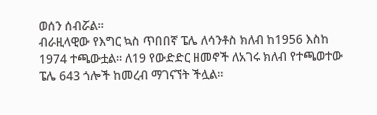ወሰን ሰብሯል።
ብራዚላዊው የእግር ኳስ ጥበበኛ ፔሌ ለሳንቶስ ክለብ ከ1956 እስከ 1974 ተጫውቷል። ለ19 የውድድር ዘመኖች ለአገሩ ክለብ የተጫወተው ፔሌ 643 ጎሎች ከመረብ ማገናኘት ችሏል።